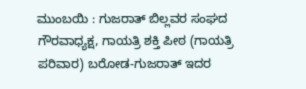ಮುಂಬಯಿ : ಗುಜರಾತ್ ಬಿಲ್ಲವರ ಸಂಘದ ಗೌರವಾಧ್ಯಕ್ಷ, ಗಾಯತ್ರಿ ಶಕ್ತಿ ಪೀಠ (ಗಾಯತ್ರಿ ಪರಿವಾರ) ಬರೋಡ-ಗುಜರಾತ್ ಇದರ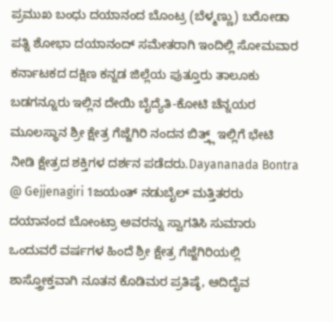ಪ್ರಮುಖ ಬಂಧು ದಯಾನಂದ ಬೊಂಟ್ರ (ಬೆಳ್ಮಣ್ಣು) ಬರೋಡಾ ಪತ್ನಿ ಶೋಭಾ ದಯಾನಂದ್ ಸಮೇತರಾಗಿ ಇಂದಿಲ್ಲಿ ಸೋಮವಾರ ಕರ್ನಾಟಕದ ದಕ್ಷಿಣ ಕನ್ನಡ ಜಿಲ್ಲೆಯ ಪುತ್ತೂರು ತಾಲೂಕು ಬಡಗನ್ನೂರು ಇಲ್ಲಿನ ದೇಯಿ ಬೈದ್ಯೆತಿ-ಕೋಟಿ ಚೆನ್ನಯರ ಮೂಲಸ್ಥಾನ ಶ್ರೀ ಕ್ಷೇತ್ರ ಗೆಜ್ಜೆಗಿರಿ ನಂದನ ಬಿತ್ತ್ಲ್ ಇಲ್ಲಿಗೆ ಭೇಟಿ ನೀಡಿ ಕ್ಷೇತ್ರದ ಶಕ್ತಿಗಳ ದರ್ಶನ ಪಡೆದರು.Dayananada Bontra @ Gejjenagiri 1ಜಯಂತ್ ನಡುಬೈಲ್ ಮತ್ತಿತರರು ದಯಾನಂದ ಬೋಂಟ್ರಾ ಅವರನ್ನು ಸ್ವಾಗತಿಸಿ ಸುಮಾರು ಒಂದುವರೆ ವರ್ಷಗಳ ಹಿಂದೆ ಶ್ರೀ ಕ್ಷೇತ್ರ ಗೆಜ್ಜೆಗಿರಿಯಲ್ಲಿ ಶಾಸ್ತ್ರೋಕ್ತವಾಗಿ ನೂತನ ಕೊಡಿಮರ ಪ್ರತಿಷ್ಠೆ, ಆದಿದೈವ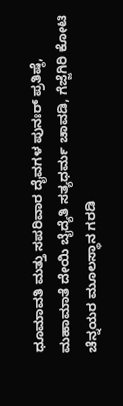ಧೂಮಾವತಿ ಮತ್ತು ಸಪರಿವಾರ ದೈವಗಳ ಪುನಃರ್ ಪ್ರತಿಷ್ಠೆ, ಮಹಾಮಾತೆ ದೇಯಿ ಬೈದ್ಯೆತಿ ಸತ್ಯಧರ್ಮ ಚಾವಡಿ, ಗೆಜ್ಜೆಗಿರಿ ಕೋಟಿ ಚೆನ್ನಯರ ಮೂಲಸ್ಥಾನ ಗರಡಿ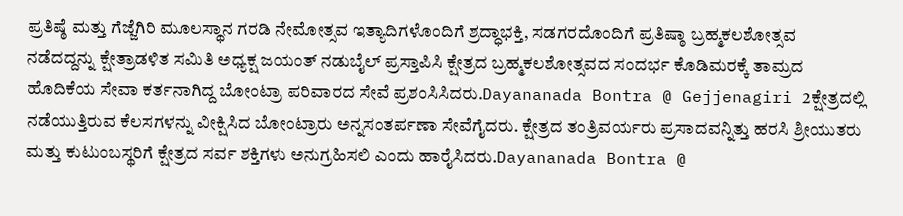ಪ್ರತಿಷ್ಠೆ ಮತ್ತು ಗೆಜ್ಜೆಗಿರಿ ಮೂಲಸ್ಥಾನ ಗರಡಿ ನೇಮೋತ್ಸವ ಇತ್ಯಾದಿಗಳೊಂದಿಗೆ ಶ್ರದ್ಧಾಭಕ್ತಿ, ಸಡಗರದೊಂದಿಗೆ ಪ್ರತಿಷ್ಠಾ ಬ್ರಹ್ಮಕಲಶೋತ್ಸವ ನಡೆದದ್ದನ್ನು ಕ್ಷೇತ್ರಾಡಳಿತ ಸಮಿತಿ ಅಧ್ಯಕ್ಷ ಜಯಂತ್ ನಡುಬೈಲ್ ಪ್ರಸ್ತಾಪಿಸಿ ಕ್ಷೇತ್ರದ ಬ್ರಹ್ಮಕಲಶೋತ್ಸವದ ಸಂದರ್ಭ ಕೊಡಿಮರಕ್ಕೆ ತಾಮ್ರದ ಹೊದಿಕೆಯ ಸೇವಾ ಕರ್ತನಾಗಿದ್ದ ಬೋಂಟ್ರಾ ಪರಿವಾರದ ಸೇವೆ ಪ್ರಶಂಸಿಸಿದರು.Dayananada Bontra @ Gejjenagiri 2ಕ್ಷೇತ್ರದಲ್ಲಿ ನಡೆಯುತ್ತಿರುವ ಕೆಲಸಗಳನ್ನು ವೀಕ್ಷಿಸಿದ ಬೋಂಟ್ರಾರು ಅನ್ನಸಂತರ್ಪಣಾ ಸೇವೆಗೈದರು. ಕ್ಷೇತ್ರದ ತಂತ್ರಿವರ್ಯರು ಪ್ರಸಾದವನ್ನಿತ್ತು ಹರಸಿ ಶ್ರೀಯುತರು ಮತ್ತು ಕುಟುಂಬಸ್ಥರಿಗೆ ಕ್ಷೇತ್ರದ ಸರ್ವ ಶಕ್ತಿಗಳು ಅನುಗ್ರಹಿಸಲಿ ಎಂದು ಹಾರೈಸಿದರು.Dayananada Bontra @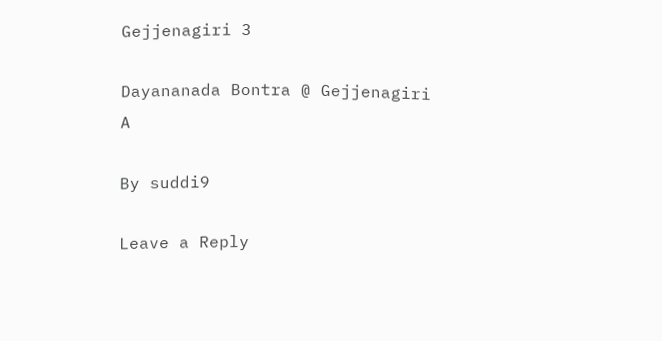Gejjenagiri 3

Dayananada Bontra @ Gejjenagiri A

By suddi9

Leave a Reply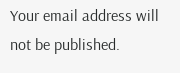Your email address will not be published.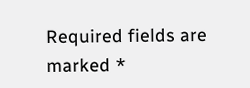Required fields are marked *